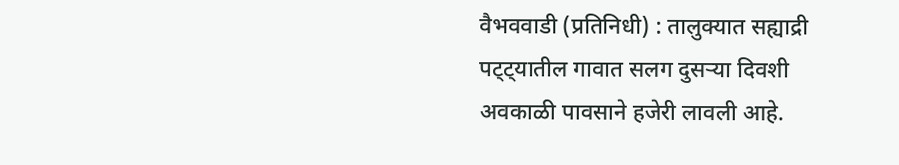वैभववाडी (प्रतिनिधी) : तालुक्यात सह्याद्री पट्ट्यातील गावात सलग दुसऱ्या दिवशी अवकाळी पावसाने हजेरी लावली आहे.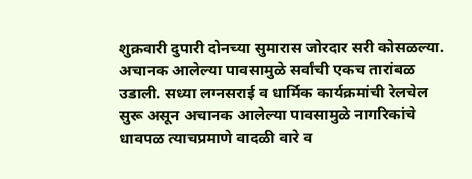शुक्रवारी दुपारी दोनच्या सुमारास जोरदार सरी कोसळल्या. अचानक आलेल्या पावसामुळे सर्वांची एकच तारांबळ उडाली. सध्या लग्नसराई व धार्मिक कार्यक्रमांची रेलचेल सुरू असून अचानक आलेल्या पावसामुळे नागरिकांचे धावपळ त्याचप्रमाणे वादळी वारे व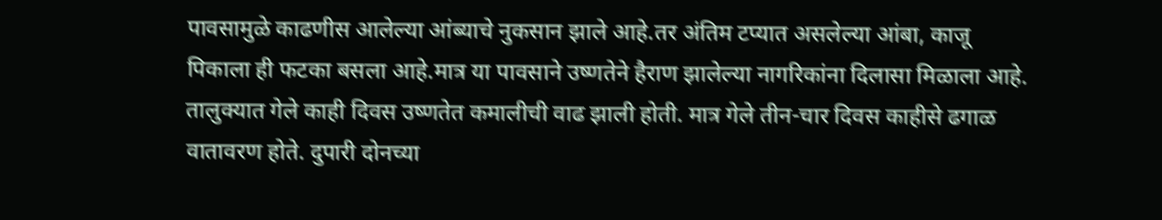पावसामुळे काढणीस आलेल्या आंब्याचे नुकसान झाले आहे.तर अंतिम टप्यात असलेल्या आंबा, काजू पिकाला ही फटका बसला आहे.मात्र या पावसाने उष्णतेने हैराण झालेल्या नागरिकांना दिलासा मिळाला आहे. तालुक्यात गेले काही दिवस उष्णतेत कमालीची वाढ झाली होती. मात्र गेले तीन-चार दिवस काहीसे ढगाळ वातावरण होते. दुपारी दोनच्या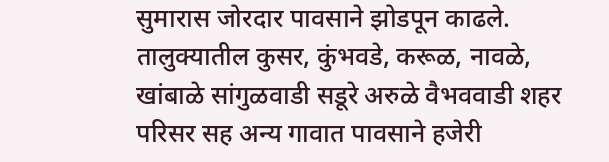सुमारास जोरदार पावसाने झोडपून काढले. तालुक्यातील कुसर, कुंभवडे, करूळ, नावळे, खांबाळे सांगुळवाडी सडूरे अरुळे वैभववाडी शहर परिसर सह अन्य गावात पावसाने हजेरी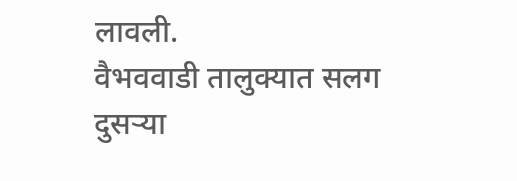लावली.
वैभववाडी तालुक्यात सलग दुसऱ्या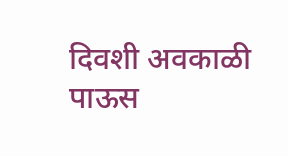दिवशी अवकाळी पाऊस